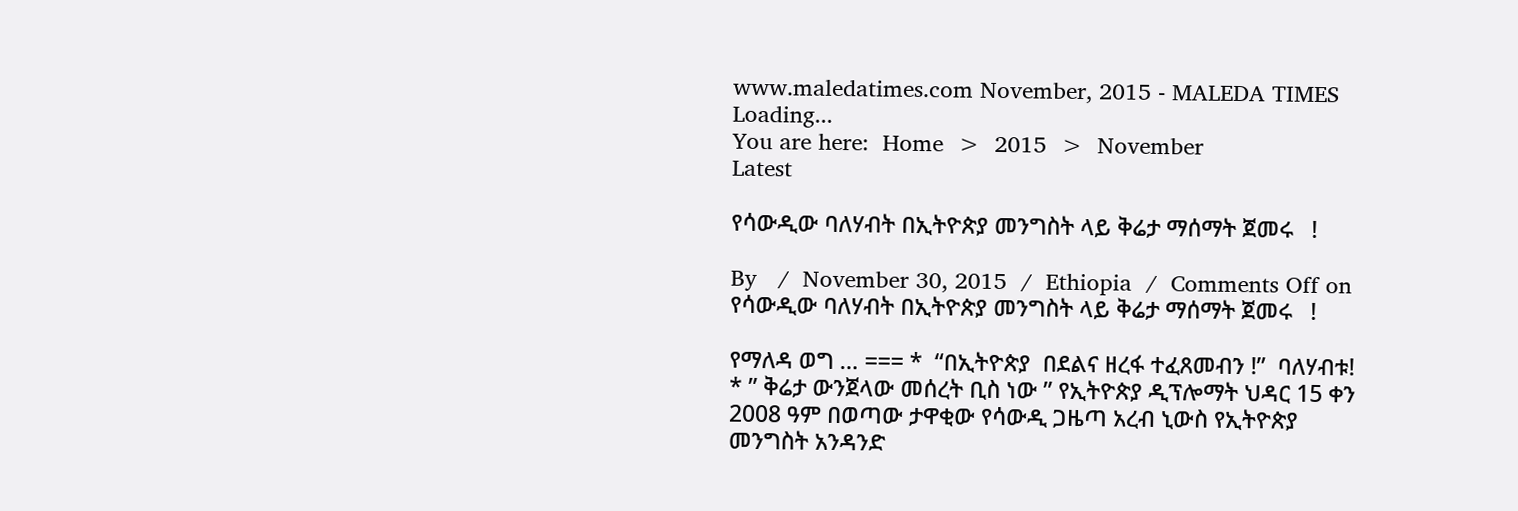www.maledatimes.com November, 2015 - MALEDA TIMES
Loading...
You are here:  Home  >  2015  >  November
Latest

የሳውዲው ባለሃብት በኢትዮጵያ መንግስት ላይ ቅሬታ ማሰማት ጀመሩ   !

By   /  November 30, 2015  /  Ethiopia  /  Comments Off on የሳውዲው ባለሃብት በኢትዮጵያ መንግስት ላይ ቅሬታ ማሰማት ጀመሩ   !

የማለዳ ወግ … === *  “በኢትዮጵያ  በደልና ዘረፋ ተፈጸመብን !”  ባለሃብቱ! * ” ቅሬታ ውንጀላው መሰረት ቢስ ነው ” የኢትዮጵያ ዲፕሎማት ህዳር 15 ቀን 2008 ዓም በወጣው ታዋቂው የሳውዲ ጋዜጣ አረብ ኒውስ የኢትዮጵያ መንግስት አንዳንድ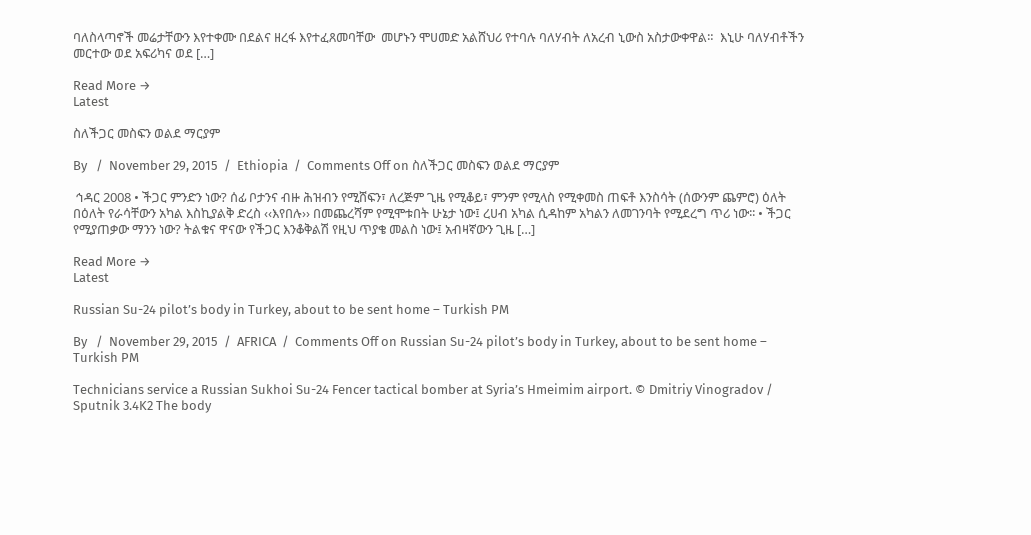ባለስላጣኖች መሬታቸውን እየተቀሙ በደልና ዘረፋ እየተፈጸመባቸው  መሆኑን ሞሀመድ አልሸህሪ የተባሉ ባለሃብት ለአረብ ኒውስ አስታውቀዋል።  እኒሁ ባለሃብቶችን መርተው ወደ አፍሪካና ወደ […]

Read More →
Latest

ስለችጋር መስፍን ወልደ ማርያም

By   /  November 29, 2015  /  Ethiopia  /  Comments Off on ስለችጋር መስፍን ወልደ ማርያም

 ኅዳር 2008 • ችጋር ምንድን ነው? ሰፊ ቦታንና ብዙ ሕዝብን የሚሸፍን፣ ለረጅም ጊዜ የሚቆይ፣ ምንም የሚላስ የሚቀመስ ጠፍቶ እንስሳት (ሰውንም ጨምሮ) ዕለት በዕለት የራሳቸውን አካል እስኪያልቅ ድረስ ‹‹እየበሉ›› በመጨረሻም የሚሞቱበት ሁኔታ ነው፤ ረሀብ አካል ሲዳከም አካልን ለመገንባት የሚደረግ ጥሪ ነው፡፡ • ችጋር የሚያጠቃው ማንን ነው? ትልቁና ዋናው የችጋር እንቆቅልሽ የዚህ ጥያቄ መልስ ነው፤ አብዛኛውን ጊዜ […]

Read More →
Latest

Russian Su-24 pilot’s body in Turkey, about to be sent home – Turkish PM

By   /  November 29, 2015  /  AFRICA  /  Comments Off on Russian Su-24 pilot’s body in Turkey, about to be sent home – Turkish PM

Technicians service a Russian Sukhoi Su-24 Fencer tactical bomber at Syria’s Hmeimim airport. © Dmitriy Vinogradov / Sputnik 3.4K2 The body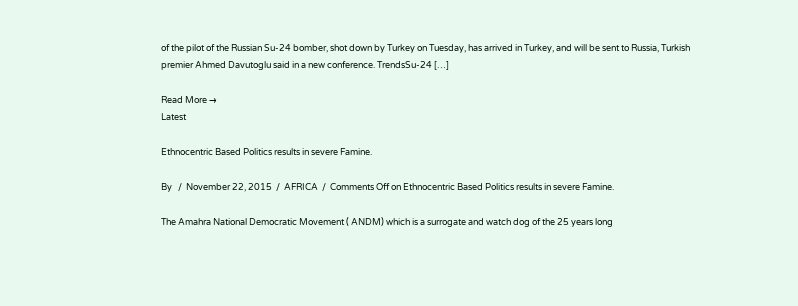of the pilot of the Russian Su-24 bomber, shot down by Turkey on Tuesday, has arrived in Turkey, and will be sent to Russia, Turkish premier Ahmed Davutoglu said in a new conference. TrendsSu-24 […]

Read More →
Latest

Ethnocentric Based Politics results in severe Famine.

By   /  November 22, 2015  /  AFRICA  /  Comments Off on Ethnocentric Based Politics results in severe Famine.

The Amahra National Democratic Movement ( ANDM) which is a surrogate and watch dog of the 25 years long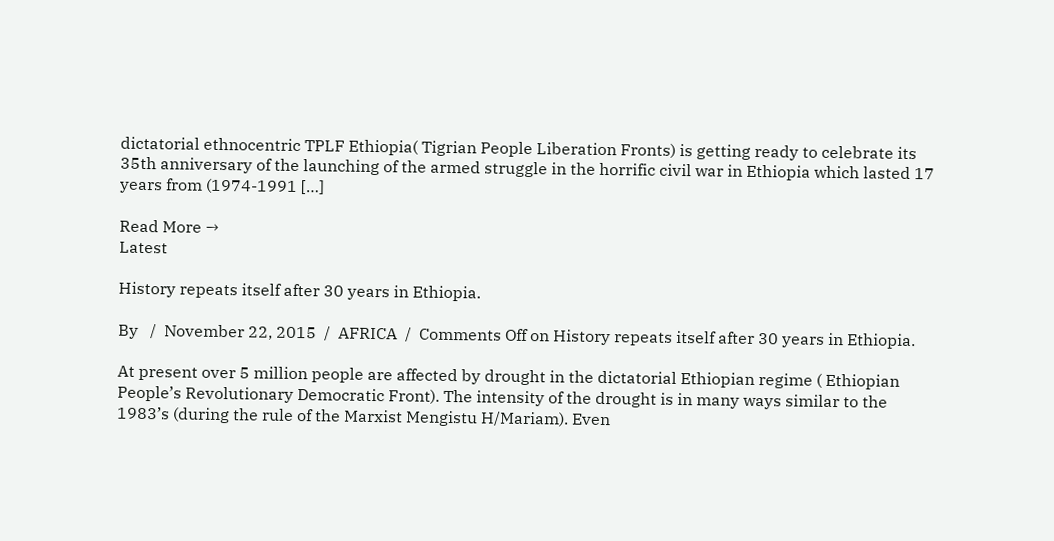dictatorial ethnocentric TPLF Ethiopia( Tigrian People Liberation Fronts) is getting ready to celebrate its 35th anniversary of the launching of the armed struggle in the horrific civil war in Ethiopia which lasted 17 years from (1974-1991 […]

Read More →
Latest

History repeats itself after 30 years in Ethiopia.

By   /  November 22, 2015  /  AFRICA  /  Comments Off on History repeats itself after 30 years in Ethiopia.

At present over 5 million people are affected by drought in the dictatorial Ethiopian regime ( Ethiopian People’s Revolutionary Democratic Front). The intensity of the drought is in many ways similar to the 1983’s (during the rule of the Marxist Mengistu H/Mariam). Even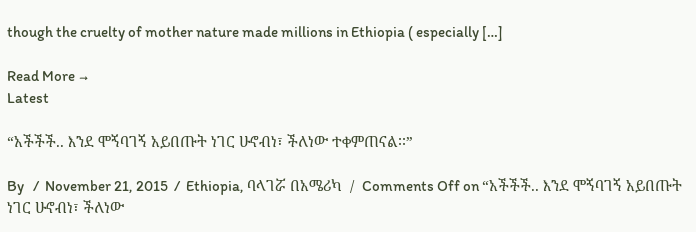though the cruelty of mother nature made millions in Ethiopia ( especially […]

Read More →
Latest

“አችችች.. እንደ ሞኝባገኝ አይበጡት ነገር ሁኖብነ፣ ችለነው ተቀምጠናል፡፡”

By   /  November 21, 2015  /  Ethiopia, ባላገሯ በአሜሪካ  /  Comments Off on “አችችች.. እንደ ሞኝባገኝ አይበጡት ነገር ሁኖብነ፣ ችለነው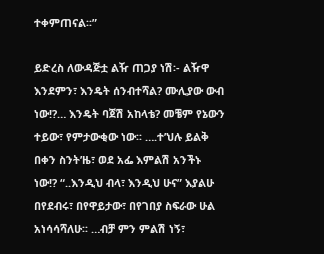ተቀምጠናል፡፡”

ይድረስ ለውዳጅቷ ልዥ ጠጋያ ነሽ፡- ልዥዋ እንደምን፣ እንዴት ሰንብተሻል? ሙሊያው ውብ ነው!?… እንዴት ባጀሽ አከላቴ? መቼም የኔውን ተይው፣ የምታውቂው ነው፡፡ ….ተʼህሉ ይልቅ በቀን ስንትʼዜ፣ ወደ አፌ እምልሽ አንችኑ ነው!? “..እንዲህ ብላ፣ እንዲህ ሁና” እያልሁ በየደብሩ፣ በየዋይታው፣ በየገበያ ስፍራው ሁል አነሳሳሻለሁ፡፡ …ብቻ ምን ምልሽ ነኝ፣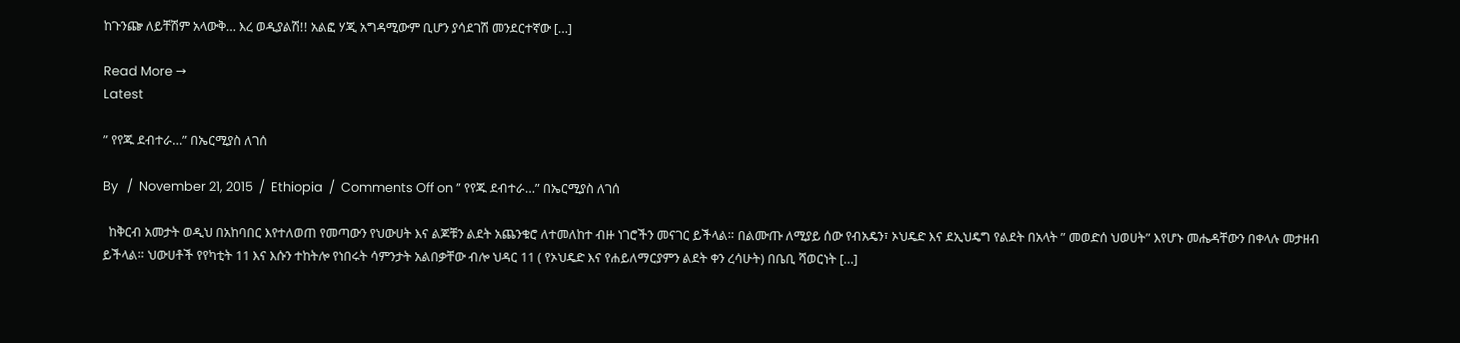ከጉንጬ ለይቸሽም አላውቅ… እረ ወዲያልሽ!! አልፎ ሃጂ አግዳሚውም ቢሆን ያሳደገሽ መንደርተኛው […]

Read More →
Latest

” የየጁ ደብተራ…” በኤርሚያስ ለገሰ

By   /  November 21, 2015  /  Ethiopia  /  Comments Off on ” የየጁ ደብተራ…” በኤርሚያስ ለገሰ

  ከቅርብ አመታት ወዲህ በአከባበር እየተለወጠ የመጣውን የህውሀት እና ልጆቹን ልደት አጨንቁሮ ለተመለከተ ብዙ ነገሮችን መናገር ይችላል። በልሙጡ ለሚያይ ሰው የብአዴን፣ ኦህዴድ እና ደኢህዴግ የልደት በአላት ” መወድሰ ህወሀት” እየሆኑ መሔዳቸውን በቀላሉ መታዘብ ይችላል። ህውሀቶች የየካቲት 11 እና እሱን ተከትሎ የነበሩት ሳምንታት አልበቃቸው ብሎ ህዳር 11 ( የኦህዴድ እና የሐይለማርያምን ልደት ቀን ረሳሁት) በቤቢ ሻወርነት […]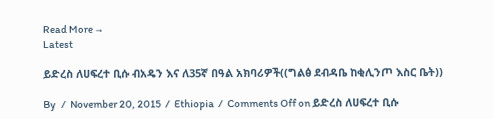Read More →
Latest

ይድረስ ለሀፍረተ ቢሱ ብአዴን እና ለ35ኛ በዓል አክባሪዎች((ግልፅ ደብዳቤ ከቂሊንጦ እስር ቤት))

By   /  November 20, 2015  /  Ethiopia  /  Comments Off on ይድረስ ለሀፍረተ ቢሱ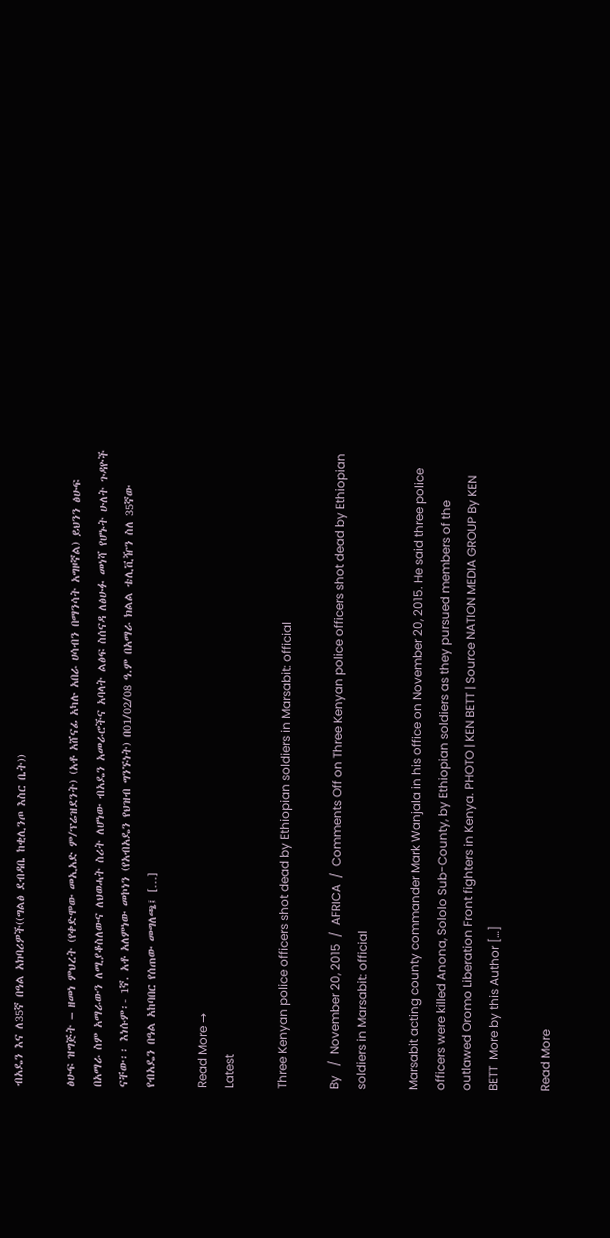ብአዴን እና ለ35ኛ በዓል አክባሪዎች((ግልፅ ደብዳቤ ከቂሊንጦ እስር ቤት))

ፅሁፍ ዝግጅት – ዘመነ ምህረት (የቀድሞው መኢአድ ም/ፕሬዝደንት) (አቶ አሸናፊ አካሉ አበራ ሀሳብን በማንሳት አግዞኛል) ይህንን ፅሁፍ በአማራ ስም አማራውን ለሚያቆስለውና ለህወሓት ስሪት ለሆነው ብአዴን አመራሮችና አባላት ልፅፍ ስሰናዳ ለፅሁፉ መነሻ የሆኑት ሁለት ጉዳዮች ናቸው፡፡ እነሱም፡- 1ኛ. አቶ አለምነው መኮነን (የአብአዴን የህዝብ ግንኙነት) በ01/02/08 ዓ.ም በአማራ ክልል ቴሊቪዥን ስለ 35ኛው የብአዴን በዓል አከባበር የሰጠው መግለጫ፤ […]

Read More →
Latest

Three Kenyan police officers shot dead by Ethiopian soldiers in Marsabit: official

By   /  November 20, 2015  /  AFRICA  /  Comments Off on Three Kenyan police officers shot dead by Ethiopian soldiers in Marsabit: official

Marsabit acting county commander Mark Wanjala in his office on November 20, 2015. He said three police officers were killed Anona, Sololo Sub-County, by Ethiopian soldiers as they pursued members of the outlawed Oromo Liberation Front fighters in Kenya. PHOTO | KEN BETT | Source NATION MEDIA GROUP By KEN BETT  More by this Author […]

Read More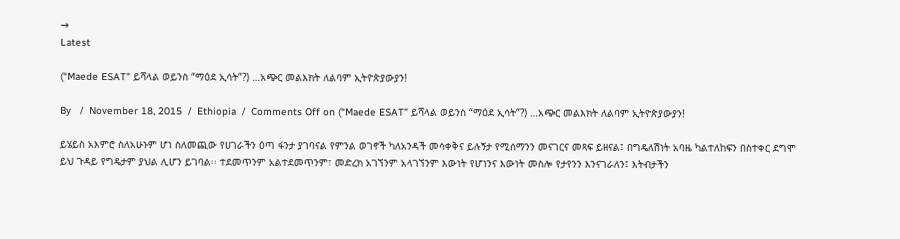→
Latest

(“Maede ESAT” ይሻላል ወይንስ “ማዕደ ኢሳት”?) …አጭር መልእክት ለልባም ኢትዮጵያውያን!

By   /  November 18, 2015  /  Ethiopia  /  Comments Off on (“Maede ESAT” ይሻላል ወይንስ “ማዕደ ኢሳት”?) …አጭር መልእክት ለልባም ኢትዮጵያውያን!

ይሄይስ አእምሮ ስለአሁኑም ሆነ ስለመጪው የሀገራችን ዕጣ ፋንታ ያገባናል የምንል ወገኖች ካለአንዳች መሳቀቅና ይሉኝታ የሚሰማንን መናገርና መጻፍ ይዘናል፤ በግዴለሽነት አባዜ ካልተለከፍን በስተቀር ደግሞ ይህ ጉዳይ የግዴታም ያህል ሊሆን ይገባል፡፡ ተደመጥንም አልተደመጥንም፣ መድረክ አገኘንም አላገኘንም እውነት የሆነንና እውነት መስሎ የታየንን እንናገራለን፤ እትብታችን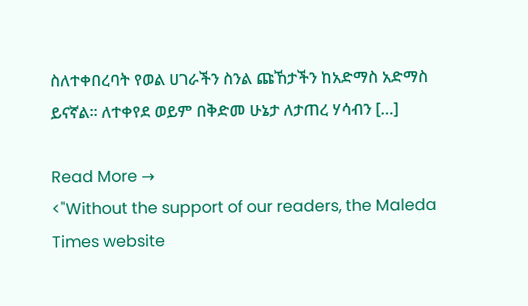ስለተቀበረባት የወል ሀገራችን ስንል ጩኸታችን ከአድማስ አድማስ ይናኛል፡፡ ለተቀየደ ወይም በቅድመ ሁኔታ ለታጠረ ሃሳብን […]

Read More →
<"Without the support of our readers, the Maleda Times website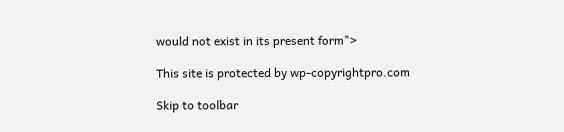would not exist in its present form">

This site is protected by wp-copyrightpro.com

Skip to toolbar